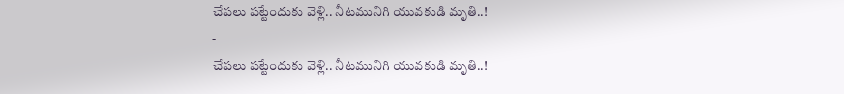చేపలు పట్టేందుకు వెళ్లి.. నీటమునిగి యువకుడి మృతి..!
-
చేపలు పట్టేందుకు వెళ్లి.. నీటమునిగి యువకుడి మృతి..!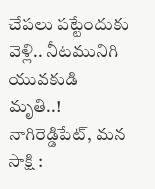చేపలు పట్టేందుకు వెళ్లి.. నీటమునిగి యువకుడి మృతి..! నాగిరెడ్డిపేట్, మన సాక్షి :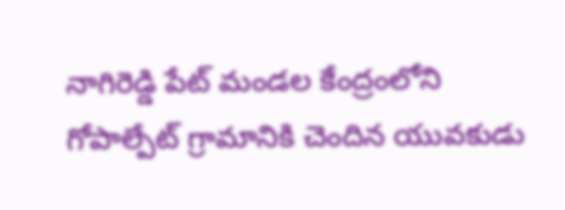నాగిరెడ్డి పేట్ మండల కేంద్రంలోని గోపాల్పేట్ గ్రామానికి చెందిన యువకుడు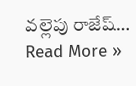వల్లెపు రాజేష్…
Read More »